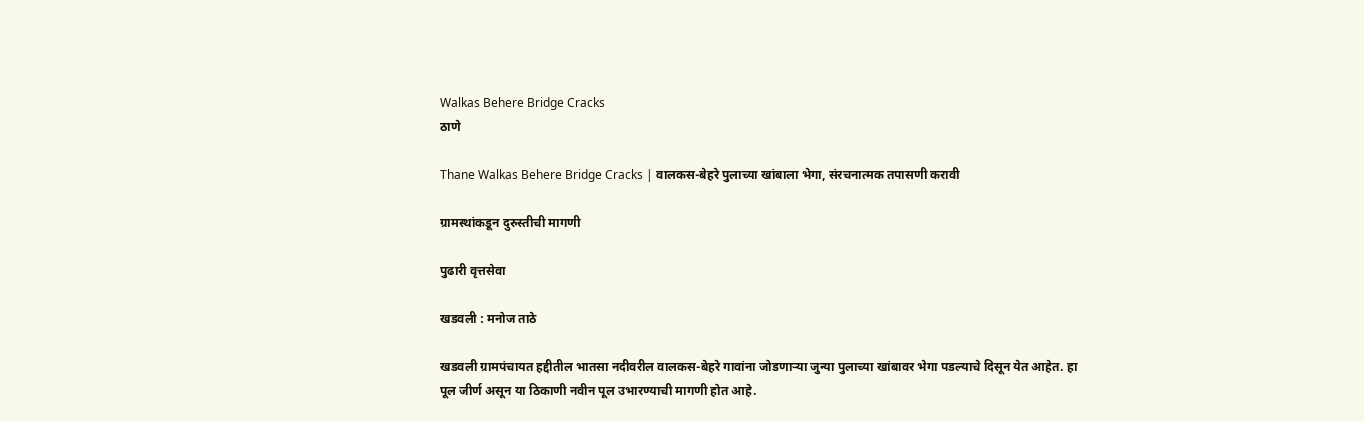Walkas Behere Bridge Cracks
ठाणे

Thane Walkas Behere Bridge Cracks | वालकस-बेहरे पुलाच्या खांबाला भेगा, संरचनात्मक तपासणी करावी

ग्रामस्थांकडून दुरुस्तीची मागणी

पुढारी वृत्तसेवा

खडवली : मनोज ताठे

खडवली ग्रामपंचायत हद्दीतील भातसा नदीवरील वालकस-बेहरे गावांना जोडणाऱ्या जुन्या पुलाच्या खांबावर भेगा पडल्याचे दिसून येत आहेत. हा पूल जीर्ण असून या ठिकाणी नवीन पूल उभारण्याची मागणी होत आहे.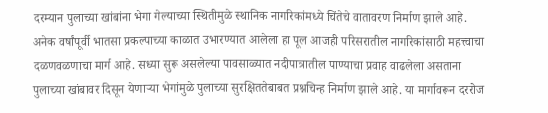दरम्यान पुलाच्या खांबांना भेगा गेल्याच्या स्थितीमुळे स्थानिक नागरिकांमध्ये चिंतेचे वातावरण निर्माण झाले आहे. अनेक वर्षांपूर्वी भातसा प्रकल्पाच्या काळात उभारण्यात आलेला हा पूल आजही परिसरातील नागरिकांसाठी महत्त्वाचा दळणवळणाचा मार्ग आहे. सध्या सुरू असलेल्या पावसाळ्यात नदीपात्रातील पाण्याचा प्रवाह वाढलेला असताना पुलाच्या खांबावर दिसून येणाऱ्या भेगांमुळे पुलाच्या सुरक्षिततेबाबत प्रश्नचिन्ह निर्माण झाले आहे. या मार्गावरून दररोज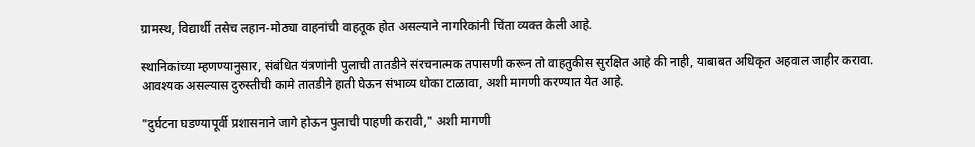ग्रामस्थ, विद्यार्थी तसेच लहान-मोठ्या वाहनांची वाहतूक होत असल्याने नागरिकांनी चिंता व्यक्त केली आहे.

स्थानिकांच्या म्हणण्यानुसार, संबंधित यंत्रणांनी पुलाची तातडीने संरचनात्मक तपासणी करून तो वाहतुकीस सुरक्षित आहे की नाही, याबाबत अधिकृत अहवाल जाहीर करावा. आवश्यक असल्यास दुरुस्तीची कामे तातडीने हाती घेऊन संभाव्य धोका टाळावा, अशी मागणी करण्यात येत आहे.

"दुर्घटना घडण्यापूर्वी प्रशासनाने जागे होऊन पुलाची पाहणी करावी," अशी मागणी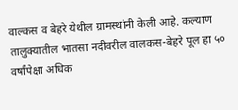वाल्कस व बेहरे येथील ग्रामस्थांनी केली आहे. कल्याण तालुक्यातील भातसा नदीवरील वालकस-बेहरे पूल हा ५० वर्षांपेक्षा अधिक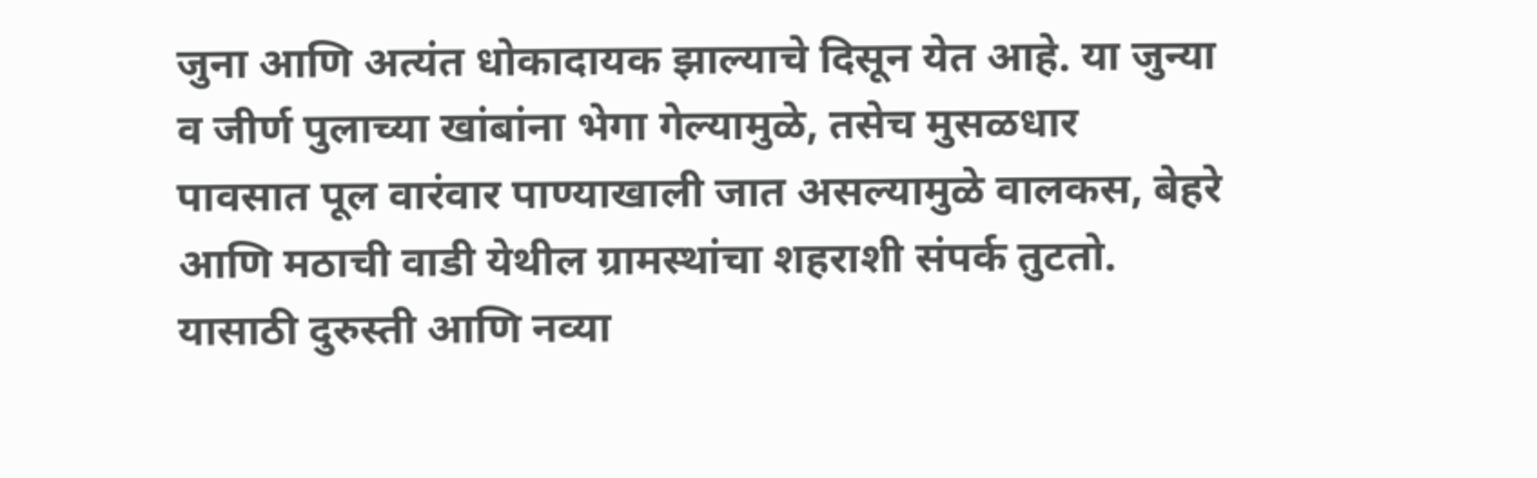जुना आणि अत्यंत धोकादायक झाल्याचे दिसून येत आहे. या जुन्या व जीर्ण पुलाच्या खांबांना भेगा गेल्यामुळे, तसेच मुसळधार पावसात पूल वारंवार पाण्याखाली जात असल्यामुळे वालकस, बेहरे आणि मठाची वाडी येथील ग्रामस्थांचा शहराशी संपर्क तुटतो. यासाठी दुरुस्ती आणि नव्या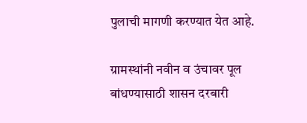पुलाची मागणी करण्यात येत आहे.

ग्रामस्थांनी नवीन व उंचावर पूल बांधण्यासाठी शासन दरबारी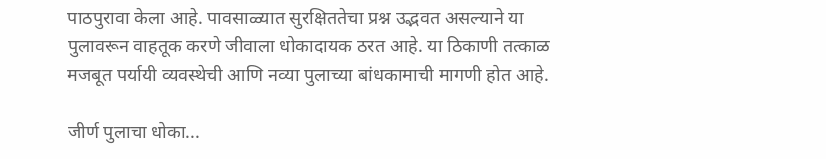पाठपुरावा केला आहे. पावसाळ्यात सुरक्षिततेचा प्रश्न उद्भवत असल्याने या पुलावरून वाहतूक करणे जीवाला धोकादायक ठरत आहे. या ठिकाणी तत्काळ मजबूत पर्यायी व्यवस्थेची आणि नव्या पुलाच्या बांधकामाची मागणी होत आहे.

जीर्ण पुलाचा धोका...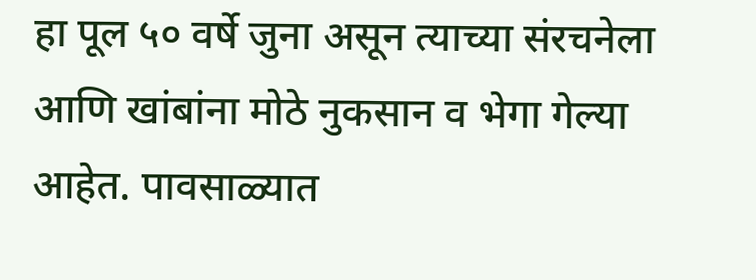हा पूल ५० वर्षे जुना असून त्याच्या संरचनेला आणि खांबांना मोठे नुकसान व भेगा गेल्या आहेत. पावसाळ्यात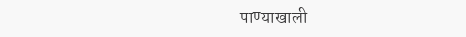पाण्याखाली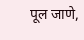पूल जाणे,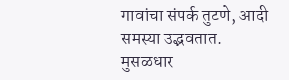गावांचा संपर्क तुटणे, आदी समस्या उद्भवतात. मुसळधार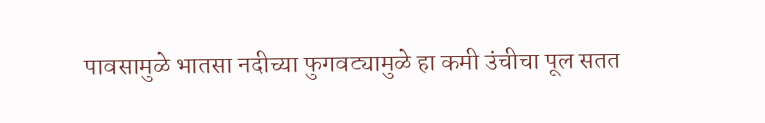पावसामुळे भातसा नदीच्या फुगवट्यामुळे हा कमी उंचीचा पूल सतत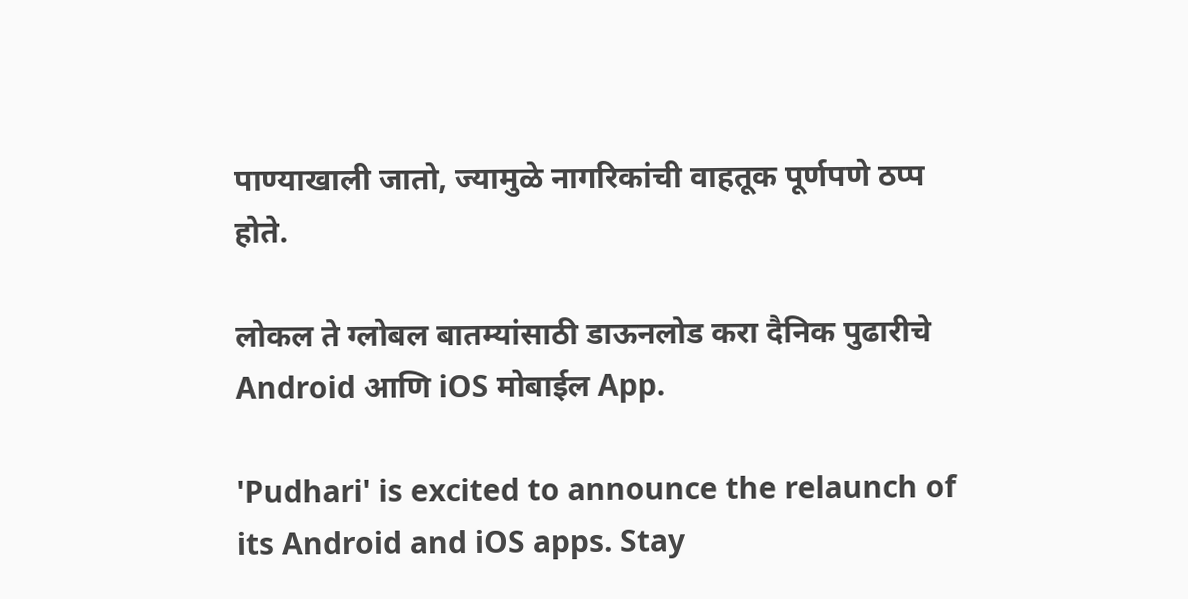पाण्याखाली जातो, ज्यामुळे नागरिकांची वाहतूक पूर्णपणे ठप्प होते.

लोकल ते ग्लोबल बातम्यांसाठी डाऊनलोड करा दैनिक पुढारीचे Android आणि iOS मोबाईल App.

'Pudhari' is excited to announce the relaunch of its Android and iOS apps. Stay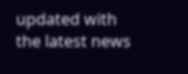updated with the latest news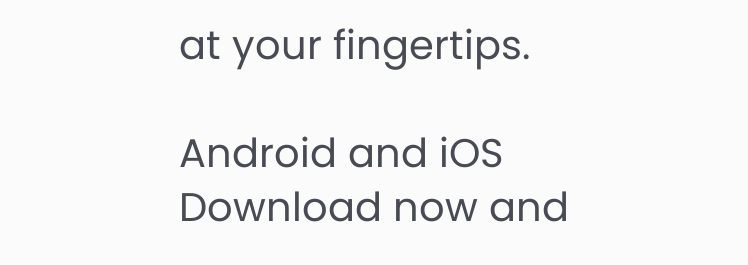at your fingertips.

Android and iOS Download now and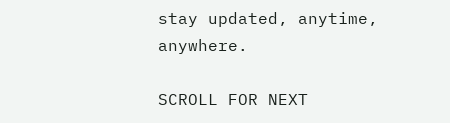stay updated, anytime, anywhere.

SCROLL FOR NEXT